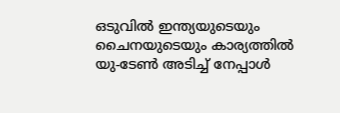ഒടുവിൽ ഇന്ത്യയുടെയും ചൈനയുടെയും കാര്യത്തിൽ യു-ടേൺ അടിച്ച് നേപ്പാൾ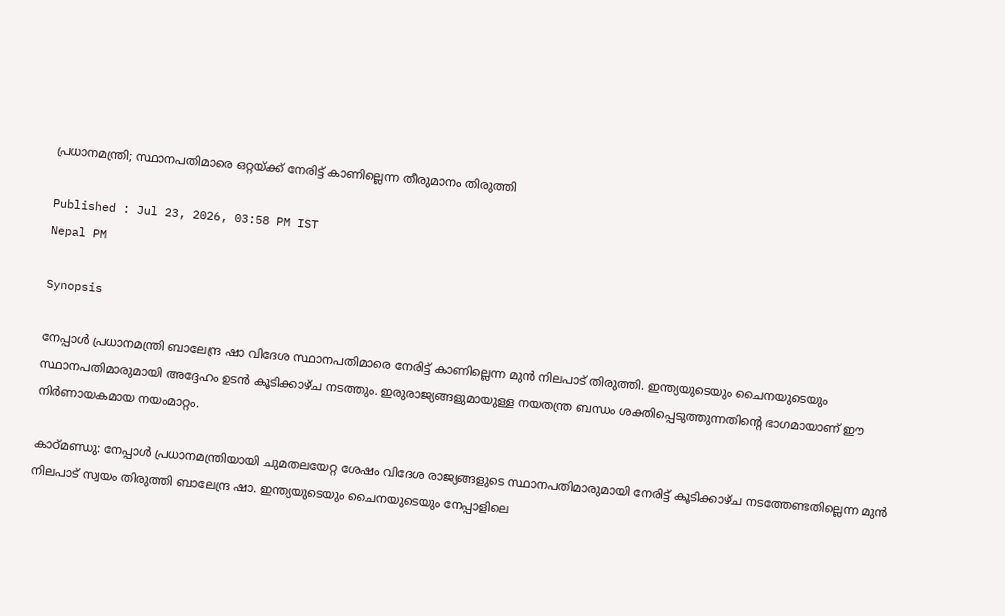പ്രധാനമന്ത്രി; സ്ഥാനപതിമാരെ ഒറ്റയ്ക്ക് നേരിട്ട് കാണില്ലെന്ന തീരുമാനം തിരുത്തി

Published : Jul 23, 2026, 03:58 PM IST
Nepal PM

Synopsis

നേപ്പാൾ പ്രധാനമന്ത്രി ബാലേന്ദ്ര ഷാ വിദേശ സ്ഥാനപതിമാരെ നേരിട്ട് കാണില്ലെന്ന മുൻ നിലപാട് തിരുത്തി. ഇന്ത്യയുടെയും ചൈനയുടെയും സ്ഥാനപതിമാരുമായി അദ്ദേഹം ഉടൻ കൂടിക്കാഴ്ച നടത്തും. ഇരുരാജ്യങ്ങളുമായുള്ള നയതന്ത്ര ബന്ധം ശക്തിപ്പെടുത്തുന്നതിന്റെ ഭാഗമായാണ് ഈ നിർണായകമായ നയംമാറ്റം.

കാഠ്‌മണ്ഡു: നേപ്പാൾ പ്രധാനമന്ത്രിയായി ചുമതലയേറ്റ ശേഷം വിദേശ രാജ്യങ്ങളുടെ സ്ഥാനപതിമാരുമായി നേരിട്ട് കൂടിക്കാഴ്ച നടത്തേണ്ടതില്ലെന്ന മുൻ നിലപാട് സ്വയം തിരുത്തി ബാലേന്ദ്ര ഷാ. ഇന്ത്യയുടെയും ചൈനയുടെയും നേപ്പാളിലെ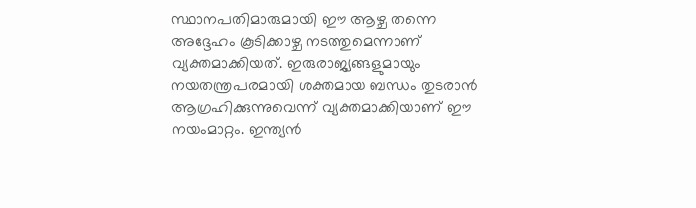സ്ഥാനപതിമാരുമായി ഈ ആഴ്ച തന്നെ അദ്ദേഹം കൂടിക്കാഴ്ച നടത്തുമെന്നാണ് വ്യക്തമാക്കിയത്. ഇരുരാജ്യങ്ങളുമായും നയതന്ത്രപരമായി ശക്തമായ ബന്ധം തുടരാൻ ആഗ്രഹിക്കുന്നുവെന്ന് വ്യക്തമാക്കിയാണ് ഈ നയംമാറ്റം. ഇന്ത്യൻ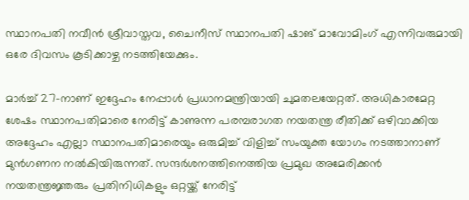സ്ഥാനപതി നവീൻ ശ്രീവാസ്തവ, ചൈനീസ് സ്ഥാനപതി ഷാങ് മാവോമിംഗ് എന്നിവരുമായി ഒരേ ദിവസം കൂടിക്കാഴ്ച നടത്തിയേക്കും.

മാർച്ച് 27-നാണ് ഇദ്ദേഹം നേപ്പാൾ പ്രധാനമന്ത്രിയായി ചുമതലയേറ്റത്. അധികാരമേറ്റ ശേഷം സ്ഥാനപതിമാരെ നേരിട്ട് കാണുന്ന പരമ്പരാഗത നയതന്ത്ര രീതിക്ക് ഒഴിവാക്കിയ അദ്ദേഹം എല്ലാ സ്ഥാനപതിമാരെയും ഒരുമിച്ച് വിളിച്ച് സംയുക്ത യോഗം നടത്താനാണ് മുൻഗണന നൽകിയിരുന്നത്. സന്ദർശനത്തിനെത്തിയ പ്രമുഖ അമേരിക്കൻ നയതന്ത്രജ്ഞരും പ്രതിനിധികളും ഒറ്റയ്ക്ക് നേരിട്ട്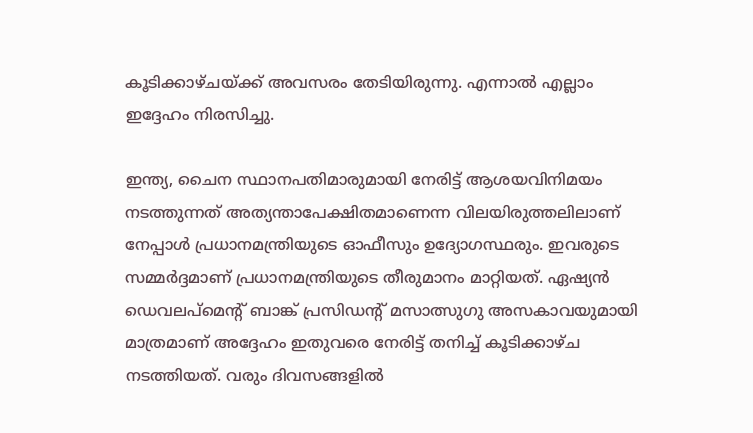കൂടിക്കാഴ്ചയ്ക്ക് അവസരം തേടിയിരുന്നു. എന്നാൽ എല്ലാം ഇദ്ദേഹം നിരസിച്ചു.

ഇന്ത്യ, ചൈന സ്ഥാനപതിമാരുമായി നേരിട്ട് ആശയവിനിമയം നടത്തുന്നത് അത്യന്താപേക്ഷിതമാണെന്ന വിലയിരുത്തലിലാണ് നേപ്പാൾ പ്രധാനമന്ത്രിയുടെ ഓഫീസും ഉദ്യോഗസ്ഥരും. ഇവരുടെ സമ്മർദ്ദമാണ് പ്രധാനമന്ത്രിയുടെ തീരുമാനം മാറ്റിയത്. ഏഷ്യൻ ഡെവലപ്‌മെന്റ് ബാങ്ക് പ്രസിഡന്റ് മസാത്സുഗു അസകാവയുമായി മാത്രമാണ് അദ്ദേഹം ഇതുവരെ നേരിട്ട് തനിച്ച് കൂടിക്കാഴ്ച നടത്തിയത്. വരും ദിവസങ്ങളിൽ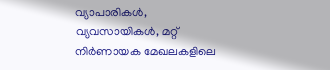വ്യാപാരികൾ, വ്യവസായികൾ, മറ്റ് നിർണായക മേഖലകളിലെ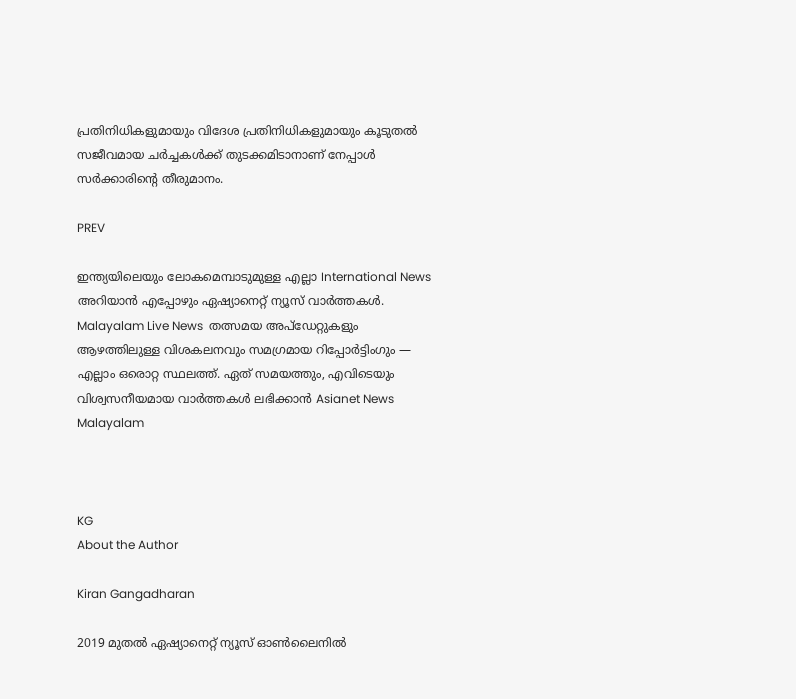പ്രതിനിധികളുമായും വിദേശ പ്രതിനിധികളുമായും കൂടുതൽ സജീവമായ ചർച്ചകൾക്ക് തുടക്കമിടാനാണ് നേപ്പാൾ സർക്കാരിന്റെ തീരുമാനം.

PREV

ഇന്ത്യയിലെയും ലോകമെമ്പാടുമുള്ള എല്ലാ International News അറിയാൻ എപ്പോഴും ഏഷ്യാനെറ്റ് ന്യൂസ് വാർത്തകൾ. Malayalam Live News  തത്സമയ അപ്‌ഡേറ്റുകളും ആഴത്തിലുള്ള വിശകലനവും സമഗ്രമായ റിപ്പോർട്ടിംഗും — എല്ലാം ഒരൊറ്റ സ്ഥലത്ത്. ഏത് സമയത്തും, എവിടെയും വിശ്വസനീയമായ വാർത്തകൾ ലഭിക്കാൻ Asianet News Malayalam



KG
About the Author

Kiran Gangadharan

2019 മുതല്‍ ഏഷ്യാനെറ്റ് ന്യൂസ് ഓണ്‍ലൈനില്‍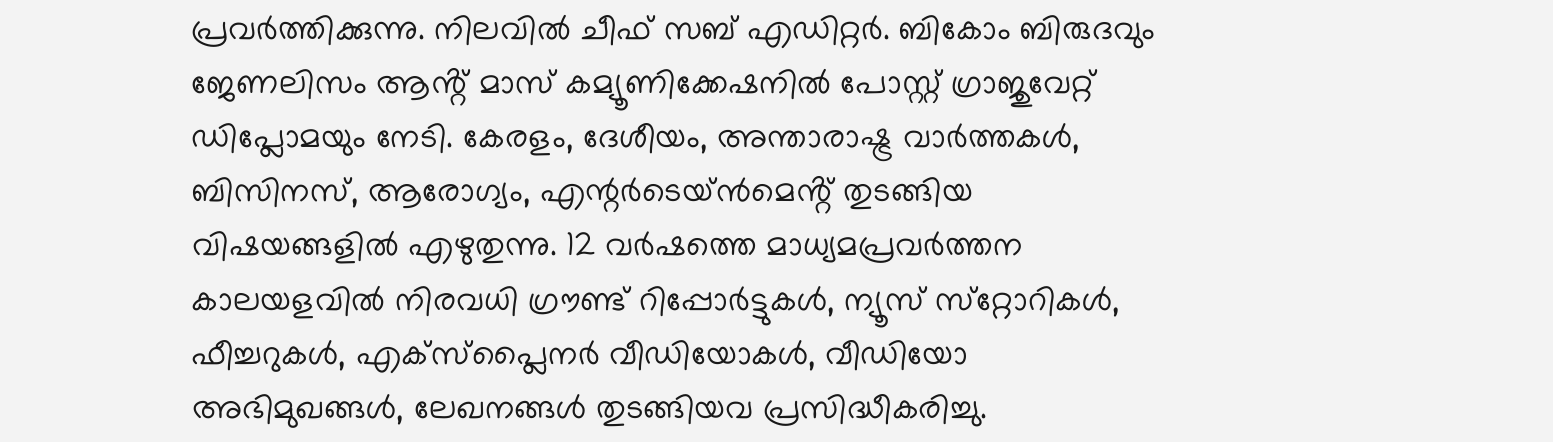പ്രവര്‍ത്തിക്കുന്നു. നിലവില്‍ ചീഫ് സബ് എഡിറ്റർ. ബികോം ബിരുദവും ജേണലിസം ആൻ്റ് മാസ് കമ്യൂണിക്കേഷനിൽ പോസ്റ്റ് ഗ്രാജുവേറ്റ് ഡിപ്ലോമയും നേടി. കേരളം, ദേശീയം, അന്താരാഷ്ട്ര വാര്‍ത്തകള്‍, ബിസിനസ്, ആരോഗ്യം, എന്റർടെയ്ൻമെൻ്റ് തുടങ്ങിയ വിഷയങ്ങളില്‍ എഴുതുന്നു. 12 വര്‍ഷത്തെ മാധ്യമപ്രവര്‍ത്തന കാലയളവില്‍ നിരവധി ഗ്രൗണ്ട് റിപ്പോര്‍ട്ടുകള്‍, ന്യൂസ് സ്‌റ്റോറികള്‍, ഫീച്ചറുകള്‍, എക്‌സ്‌പ്ലൈന‍ർ വീഡിയോകൾ, വീഡിയോ അഭിമുഖങ്ങള്‍, ലേഖനങ്ങള്‍ തുടങ്ങിയവ പ്രസിദ്ധീകരിച്ചു.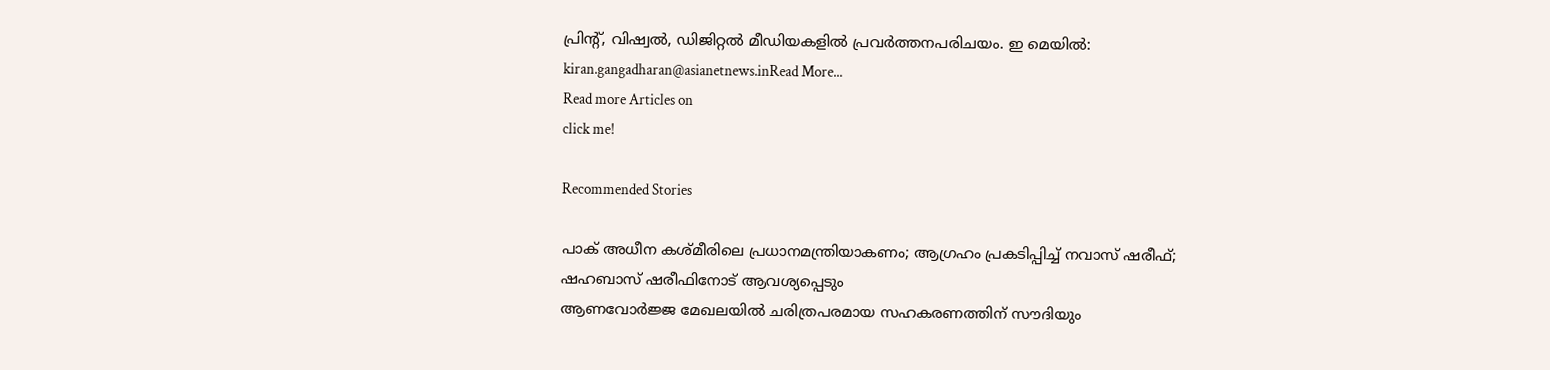പ്രിന്റ്, വിഷ്വല്‍, ഡിജിറ്റല്‍ മീഡിയകളില്‍ പ്രവര്‍ത്തനപരിചയം. ഇ മെയില്‍: kiran.gangadharan@asianetnews.inRead More...
Read more Articles on
click me!

Recommended Stories

പാക് അധീന കശ്മീരിലെ പ്രധാനമന്ത്രിയാകണം; ആഗ്രഹം പ്രകടിപ്പിച്ച് നവാസ് ഷരീഫ്; ഷഹബാസ് ഷരീഫിനോട് ആവശ്യപ്പെടും
ആണവോർജ്ജ മേഖലയിൽ ചരിത്രപരമായ സഹകരണത്തിന് സൗദിയും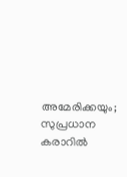അമേരിക്കയും; സുപ്രധാന കരാറിൽ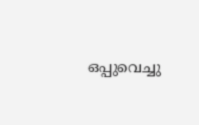ഒപ്പുവെച്ചു